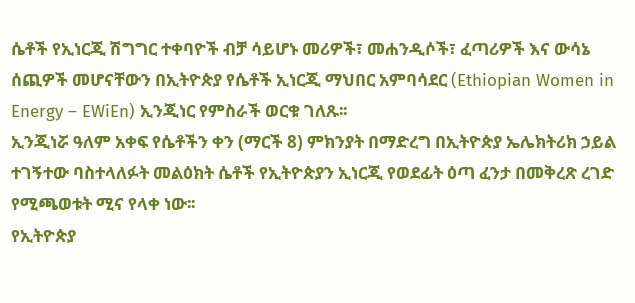ሴቶች የኢነርጂ ሽግግር ተቀባዮች ብቻ ሳይሆኑ መሪዎች፣ መሐንዲሶች፣ ፈጣሪዎች እና ውሳኔ ሰጪዎች መሆናቸውን በኢትዮጵያ የሴቶች ኢነርጂ ማህበር አምባሳደር (Ethiopian Women in Energy – EWiEn) ኢንጂነር የምስራች ወርቁ ገለጹ፡፡
ኢንጂነሯ ዓለም አቀፍ የሴቶችን ቀን (ማርች 8) ምክንያት በማድረግ በኢትዮጵያ ኤሌክትሪክ ኃይል ተገኝተው ባስተላለፉት መልዕክት ሴቶች የኢትዮጵያን ኢነርጂ የወደፊት ዕጣ ፈንታ በመቅረጽ ረገድ የሚጫወቱት ሚና የላቀ ነው፡፡
የኢትዮጵያ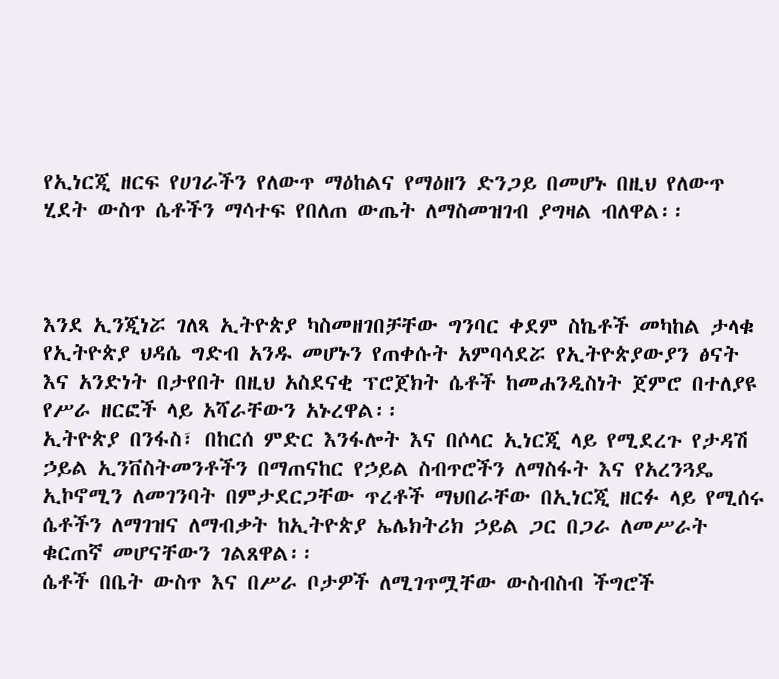የኢነርጂ ዘርፍ የሀገራችን የለውጥ ማዕከልና የማዕዘን ድንጋይ በመሆኑ በዚህ የለውጥ ሂደት ውስጥ ሴቶችን ማሳተፍ የበለጠ ውጤት ለማስመዝገብ ያግዛል ብለዋል፡፡



እንደ ኢንጂነሯ ገለጻ ኢትዮጵያ ካስመዘገበቻቸው ግንባር ቀደም ስኬቶች መካከል ታላቁ የኢትዮጵያ ህዳሴ ግድብ አንዱ መሆኑን የጠቀሱት አምባሳደሯ የኢትዮጵያውያን ፅናት እና አንድነት በታየበት በዚህ አስደናቂ ፕሮጀክት ሴቶች ከመሐንዲስነት ጀምሮ በተለያዩ የሥራ ዘርፎች ላይ አሻራቸውን አኑረዋል፡፡
ኢትዮጵያ በንፋስ፣ በከርሰ ምድር እንፋሎት እና በሶላር ኢነርጂ ላይ የሚደረጉ የታዳሽ ኃይል ኢንቨስትመንቶችን በማጠናከር የኃይል ስብጥሮችን ለማስፋት እና የአረንጓዴ ኢኮኖሚን ለመገንባት በምታደርጋቸው ጥረቶች ማህበራቸው በኢነርጂ ዘርፉ ላይ የሚሰሩ ሴቶችን ለማገዝና ለማብቃት ከኢትዮጵያ ኤሌክትሪክ ኃይል ጋር በጋራ ለመሥራት ቁርጠኛ መሆናቸውን ገልጸዋል፡፡
ሴቶች በቤት ውስጥ እና በሥራ ቦታዎች ለሚገጥሟቸው ውስብስብ ችግሮች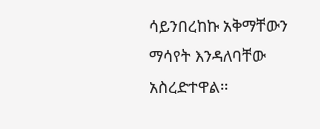ሳይንበረከኩ አቅማቸውን ማሳየት እንዳለባቸው አስረድተዋል፡፡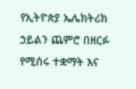የኢትዮጵያ ኤሌክትሪክ ኃይልን ጨምሮ በዘርፉ የሚሰሩ ተቋማት እና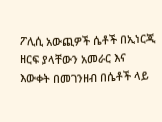ፖሊሲ አውጪዎች ሴቶች በኢነርጂ ዘርፍ ያላቸውን አመራር እና እውቀት በመገንዘብ በሴቶች ላይ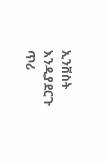ኢንቨስት እንዲያደርጉ ጥሪ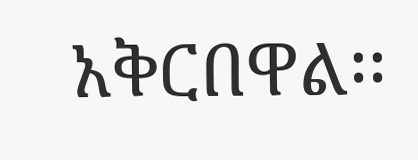አቅርበዋል፡፡